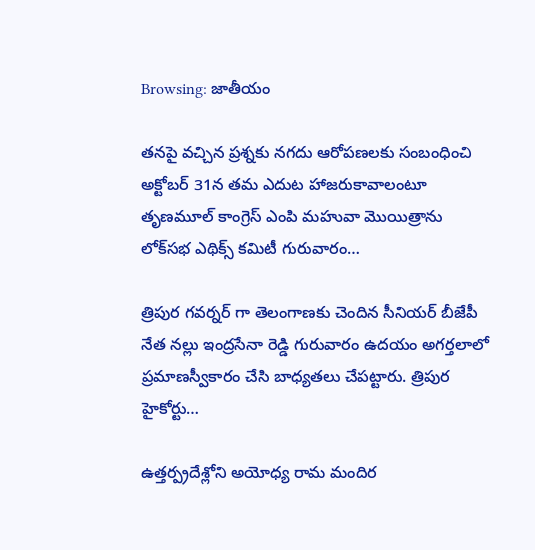Browsing: జాతీయం

తనపై వచ్చిన ప్రశ్నకు నగదు ఆరోపణలకు సంబంధించి అక్టోబర్ 31న తమ ఎదుట హాజరుకావాలంటూ తృణమూల్ కాంగ్రెస్ ఎంపి మహువా మొయిత్రాను లోక్‌సభ ఎథిక్స్ కమిటీ గురువారం…

త్రిపుర గవర్నర్ గా తెలంగాణకు చెందిన సీనియర్ బీజేపీ నేత నల్లు ఇంద్రసేనా రెడ్డి గురువారం ఉదయం అగర్తలాలో  ప్రమాణస్వీకారం చేసి బాధ్యతలు చేపట్టారు. త్రిపుర హైకోర్టు…

ఉత్తర్ప్రదేశ్లోని అయోధ్య రామ మందిర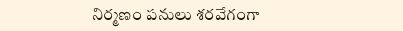నిర్మణం పనులు శరవేగంగా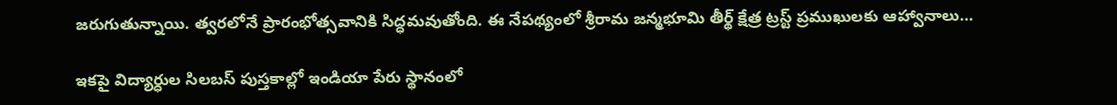జరుగుతున్నాయి. త్వరలోనే ప్రారంభోత్సవానికి సిద్ధమవుతోంది. ఈ నేపథ్యంలో శ్రీరామ జన్మభూమి తీర్థ్‌ క్షేత్ర ట్రస్ట్‌ ప్రముఖులకు ఆహ్వానాలు…

ఇకపై విద్యార్ధుల సిలబస్‌ పుస్తకాల్లో ఇండియా పేరు స్థానంలో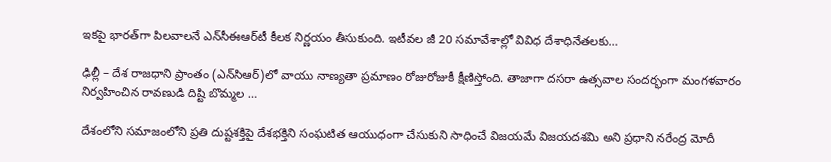ఇకపై భారత్‌‌‌గా పిలవాలనే ఎన్‌సీఈఆర్‌టీ కీలక నిర్ణయం తీసుకుంది. ఇటీవల జీ 20 సమావేశాల్లో వివిధ దేశాధినేతలకు…

ఢిల్లీ – దేశ రాజధాని ప్రాంతం (ఎన్‌సిఆర్‌)లో వాయు నాణ్యతా ప్రమాణం రోజురోజుకీ క్షీణిస్తోంది. తాజాగా దసరా ఉత్సవాల సందర్భంగా మంగళవారం నిర్వహించిన రావణుడి దిష్టి బొమ్మల …

దేశంలోని సమాజంలోని ప్రతి దుష్టశక్తిపై దేశభక్తిని సంఘటిత ఆయుధంగా చేసుకుని సాధించే విజయమే విజయదశమి అని ప్రధాని నరేంద్ర మోదీ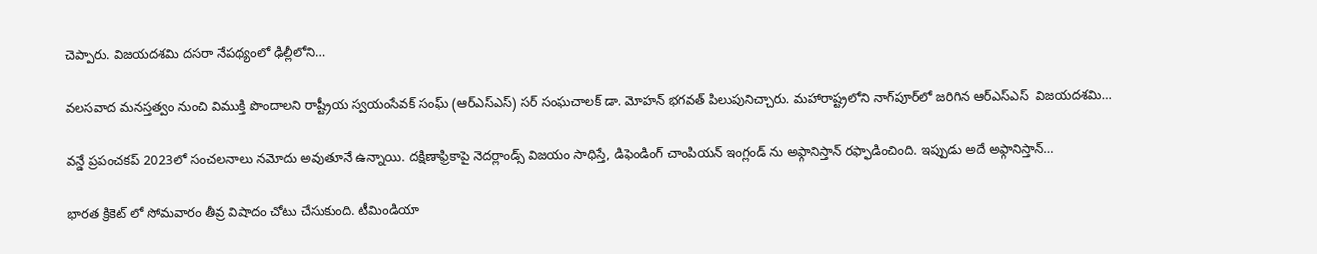చెప్పారు. విజయదశమి దసరా నేపథ్యంలో ఢిల్లీలోని…

వలసవాద మనస్తత్వం నుంచి విముక్తి పొందాలని రాష్ట్రీయ స్వయంసేవక్ సంఘ్ (ఆర్‌ఎస్‌ఎస్) సర్ సంఘచాలక్ డా. మోహన్ భగవత్ పిలుపునిచ్చారు. మహారాష్ట్రలోని నాగ్‌పూర్‌లో జరిగిన ఆర్ఎస్ఎస్  విజయదశమి…

వన్డే ప్రపంచకప్ 2023లో సంచలనాలు నమోదు అవుతూనే ఉన్నాయి. దక్షిణాఫ్రికాపై నెదర్లాండ్స్ విజయం సాధిస్తే, డిఫెండింగ్ చాంపియన్ ఇంగ్లండ్ ను అఫ్గానిస్తాన్ రఫ్ఫాడించింది. ఇప్పుడు అదే అఫ్గానిస్తాన్…

భారత క్రికెట్ లో సోమవారం తీవ్ర విషాదం చోటు చేసుకుంది. టీమిండియా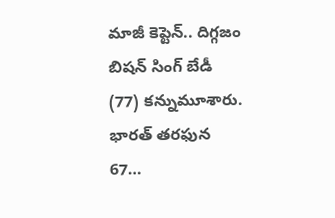మాజీ కెప్టెన్.. దిగ్గజం బిషన్ సింగ్ బేడీ (77) కన్నుమూశారు. భారత్ తరఫున 67…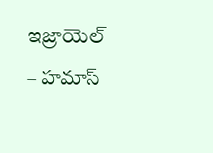ఇజ్రాయెల్‌ – హమాస్‌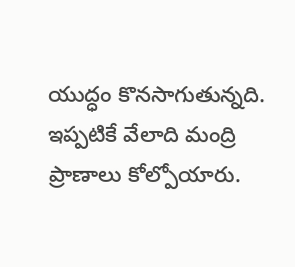యుద్ధం కొనసాగుతున్నది. ఇప్పటికే వేలాది మంద్రి ప్రాణాలు కోల్పోయారు.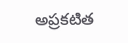అప్రకటిత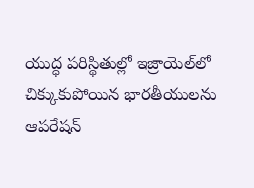యుద్ధ పరిస్థితుల్లో ఇజ్రాయెల్‌లో చిక్కుకుపోయిన భారతీయులను ఆపరేషన్‌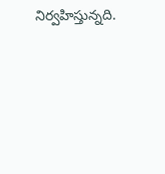నిర్వహిస్తున్నది.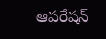ఆపరేషన్‌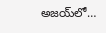అజయ్‌లో…